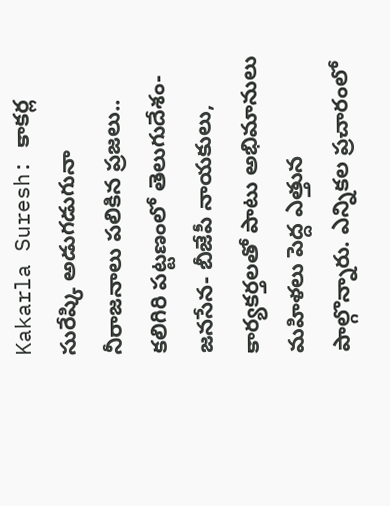Kakarla Suresh: కాకర్ల సురేష్కి అడుగడుగునా నీరాజనాలు పలికిన ప్రజలు..
కలిగిరి పట్టణంలో తెలుగుదేశం- జనసేన- బీజేపీ నాయకులు, కార్యకర్తలతో పాటు అభిమానులు మహిళలు పెద్ద ఎత్తున పాల్గొన్నారు. ఎన్నికల ప్రచారంలో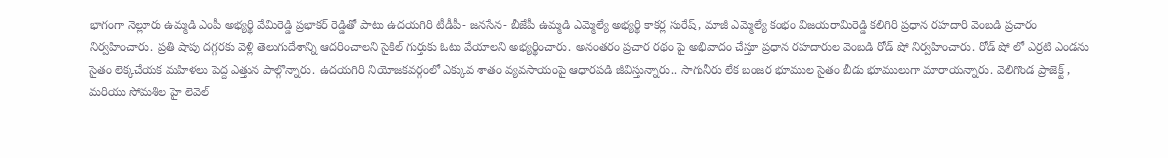భాగంగా నెల్లూరు ఉమ్మడి ఎంపీ అభ్యర్థి వేమిరెడ్డి ప్రభాకర్ రెడ్డితో పాటు ఉదయగిరి టీడీపీ- జనసేన- బీజేపీ ఉమ్మడి ఎమ్మెల్యే అభ్యర్థి కాకర్ల సురేష్, మాజీ ఎమ్మెల్యే కంభం విజయరామిరెడ్డి కలిగిరి ప్రధాన రహదారి వెంబడి ప్రచారం నిర్వహించారు. ప్రతి షాపు దగ్గరకు వెళ్లి తెలుగుదేశాన్ని ఆదరించాలని సైకిల్ గుర్తుకు ఓటు వేయాలని అభ్యర్థించారు. అనంతరం ప్రచార రథం పై అభివాదం చేస్తూ ప్రధాన రహదారుల వెంబడి రోడ్ షో నిర్వహించారు. రోడ్ షో లో ఎర్రటి ఎండను సైతం లెక్కచేయక మహిళలు పెద్ద ఎత్తున పాల్గొన్నారు. ఉదయగిరి నియోజకవర్గంలో ఎక్కువ శాతం వ్యవసాయంపై ఆధారపడి జీవిస్తున్నారు.. సాగునీరు లేక బంజర భూముల సైతం బీడు భూములుగా మారాయన్నారు. వెలిగొండ ప్రాజెక్ట్ , మరియు సోమశిల హై లెవెల్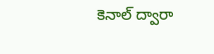కెనాల్ ద్వారా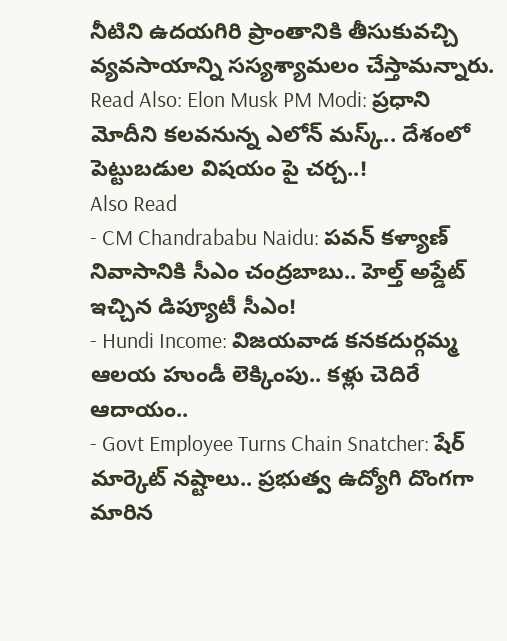నీటిని ఉదయగిరి ప్రాంతానికి తీసుకువచ్చి వ్యవసాయాన్ని సస్యశ్యామలం చేస్తామన్నారు.
Read Also: Elon Musk PM Modi: ప్రధాని మోదీని కలవనున్న ఎలోన్ మస్క్.. దేశంలో పెట్టుబడుల విషయం పై చర్చ..!
Also Read
- CM Chandrababu Naidu: పవన్ కళ్యాణ్ నివాసానికి సీఎం చంద్రబాబు.. హెల్త్ అప్డేట్ ఇచ్చిన డిప్యూటీ సీఎం!
- Hundi Income: విజయవాడ కనకదుర్గమ్మ ఆలయ హుండీ లెక్కింపు.. కళ్లు చెదిరే ఆదాయం..
- Govt Employee Turns Chain Snatcher: షేర్ మార్కెట్ నష్టాలు.. ప్రభుత్వ ఉద్యోగి దొంగగా మారిన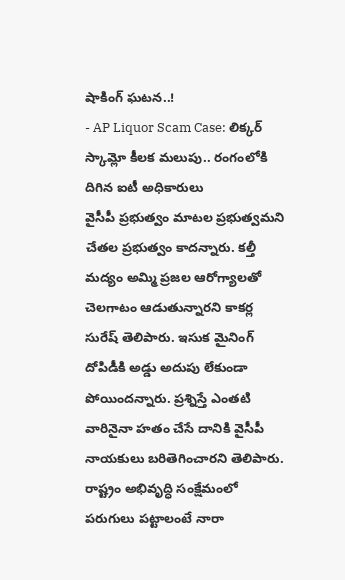షాకింగ్ ఘటన..!
- AP Liquor Scam Case: లిక్కర్ స్కామ్లో కీలక మలుపు.. రంగంలోకి దిగిన ఐటీ అధికారులు
వైసీపీ ప్రభుత్వం మాటల ప్రభుత్వమని చేతల ప్రభుత్వం కాదన్నారు. కల్తీ మద్యం అమ్మి ప్రజల ఆరోగ్యాలతో చెలగాటం ఆడుతున్నారని కాకర్ల సురేష్ తెలిపారు. ఇసుక మైనింగ్ దోపిడీకి అడ్డు అదుపు లేకుండా పోయిందన్నారు. ప్రశ్నిస్తే ఎంతటి వారినైనా హతం చేసే దానికి వైసీపీ నాయకులు బరితెగించారని తెలిపారు. రాష్ట్రం అభివృద్ధి సంక్షేమంలో పరుగులు పట్టాలంటే నారా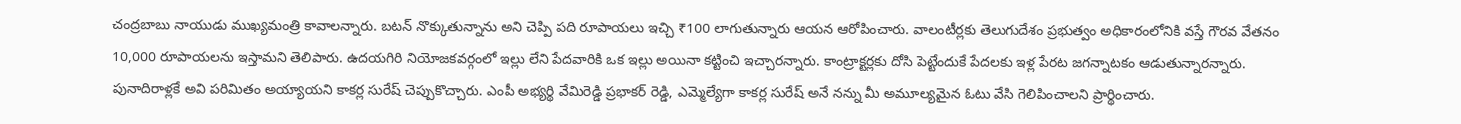చంద్రబాబు నాయుడు ముఖ్యమంత్రి కావాలన్నారు. బటన్ నొక్కుతున్నాను అని చెప్పి పది రూపాయలు ఇచ్చి ₹100 లాగుతున్నారు ఆయన ఆరోపించారు. వాలంటీర్లకు తెలుగుదేశం ప్రభుత్వం అధికారంలోనికి వస్తే గౌరవ వేతనం 10,000 రూపాయలను ఇస్తామని తెలిపారు. ఉదయగిరి నియోజకవర్గంలో ఇల్లు లేని పేదవారికి ఒక ఇల్లు అయినా కట్టించి ఇచ్చారన్నారు. కాంట్రాక్టర్లకు దోసి పెట్టేందుకే పేదలకు ఇళ్ల పేరట జగన్నాటకం ఆడుతున్నారన్నారు. పునాదిరాళ్లకే అవి పరిమితం అయ్యాయని కాకర్ల సురేష్ చెప్పుకొచ్చారు. ఎంపీ అభ్యర్థి వేమిరెడ్డి ప్రభాకర్ రెడ్డి, ఎమ్మెల్యేగా కాకర్ల సురేష్ అనే నన్ను మీ అమూల్యమైన ఓటు వేసి గెలిపించాలని ప్రార్థించారు.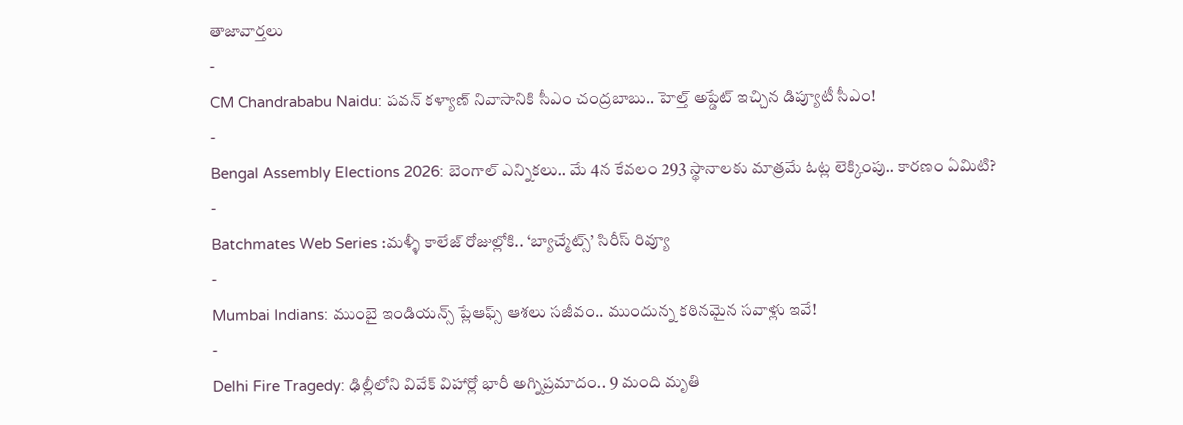తాజావార్తలు
-
CM Chandrababu Naidu: పవన్ కళ్యాణ్ నివాసానికి సీఎం చంద్రబాబు.. హెల్త్ అప్డేట్ ఇచ్చిన డిప్యూటీ సీఎం!
-
Bengal Assembly Elections 2026: బెంగాల్ ఎన్నికలు.. మే 4న కేవలం 293 స్థానాలకు మాత్రమే ఓట్ల లెక్కింపు.. కారణం ఏమిటి?
-
Batchmates Web Series :మళ్ళీ కాలేజ్ రోజుల్లోకి.. ‘బ్యాచ్మేట్స్’ సిరీస్ రివ్యూ
-
Mumbai Indians: ముంబై ఇండియన్స్ ప్లేఆఫ్స్ ఆశలు సజీవం.. ముందున్న కఠినమైన సవాళ్లు ఇవే!
-
Delhi Fire Tragedy: ఢిల్లీలోని వివేక్ విహార్లో భారీ అగ్నిప్రమాదం.. 9 మంది మృతి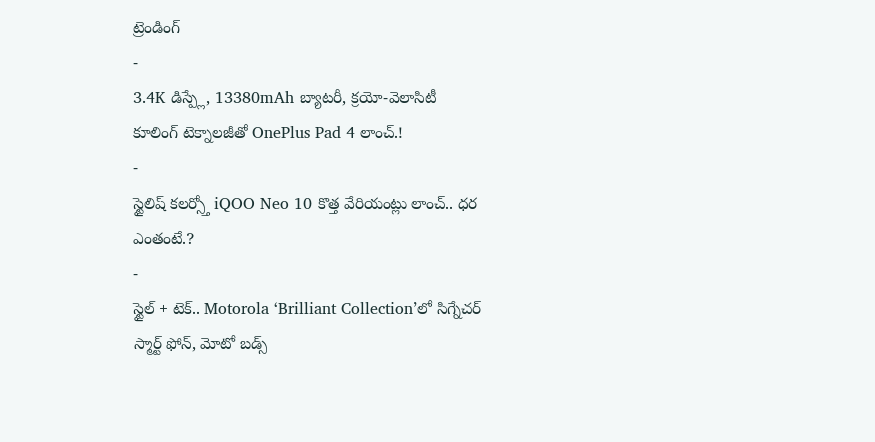ట్రెండింగ్
-
3.4K డిస్ప్లే, 13380mAh బ్యాటరీ, క్రయో-వెలాసిటీ కూలింగ్ టెక్నాలజీతో OnePlus Pad 4 లాంచ్.!
-
స్టైలిష్ కలర్స్తో iQOO Neo 10 కొత్త వేరియంట్లు లాంచ్.. ధర ఎంతంటే.?
-
స్టైల్ + టెక్.. Motorola ‘Brilliant Collection’లో సిగ్నేచర్ స్మార్ట్ ఫోన్, మోటో బడ్స్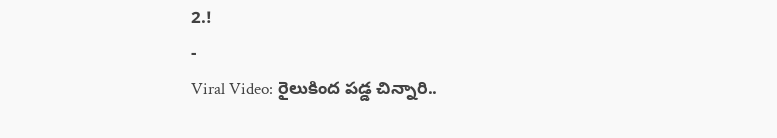2.!
-
Viral Video: రైలుకింద పడ్డ చిన్నారి..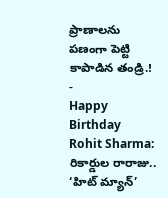ప్రాణాలను పణంగా పెట్టి కాపాడిన తండ్రి.!
-
Happy Birthday Rohit Sharma: రికార్డుల రారాజు.. ‘హిట్ మ్యాన్’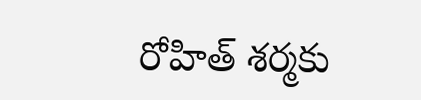రోహిత్ శర్మకు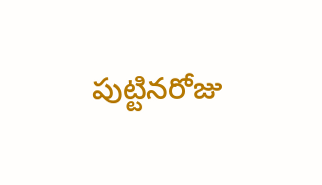పుట్టినరోజు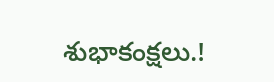శుభాకంక్షలు.!